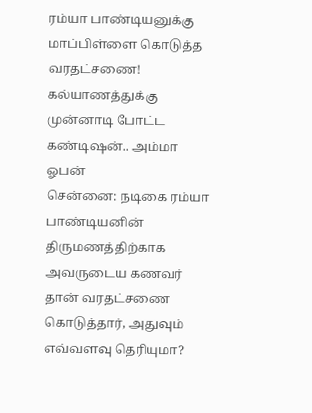ரம்யா பாண்டியனுக்கு மாப்பிள்ளை கொடுத்த வரதட்சணை! கல்யாணத்துக்கு முன்னாடி போட்ட கண்டிஷன்.. அம்மா ஓபன்
சென்னை: நடிகை ரம்யா பாண்டியனின் திருமணத்திற்காக அவருடைய கணவர் தான் வரதட்சணை கொடுத்தார், அதுவும் எவ்வளவு தெரியுமா?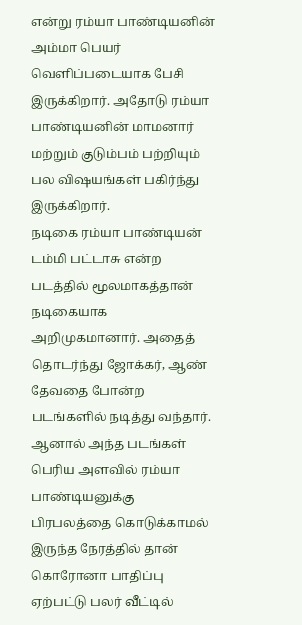என்று ரம்யா பாண்டியனின் அம்மா பெயர் வெளிப்படையாக பேசி இருக்கிறார். அதோடு ரம்யா பாண்டியனின் மாமனார் மற்றும் குடும்பம் பற்றியும் பல விஷயங்கள் பகிர்ந்து இருக்கிறார்.
நடிகை ரம்யா பாண்டியன் டம்மி பட்டாசு என்ற படத்தில் மூலமாகத்தான் நடிகையாக அறிமுகமானார். அதைத் தொடர்ந்து ஜோக்கர், ஆண் தேவதை போன்ற படங்களில் நடித்து வந்தார். ஆனால் அந்த படங்கள் பெரிய அளவில் ரம்யா பாண்டியனுக்கு பிரபலத்தை கொடுக்காமல் இருந்த நேரத்தில் தான் கொரோனா பாதிப்பு ஏற்பட்டு பலர் வீட்டில்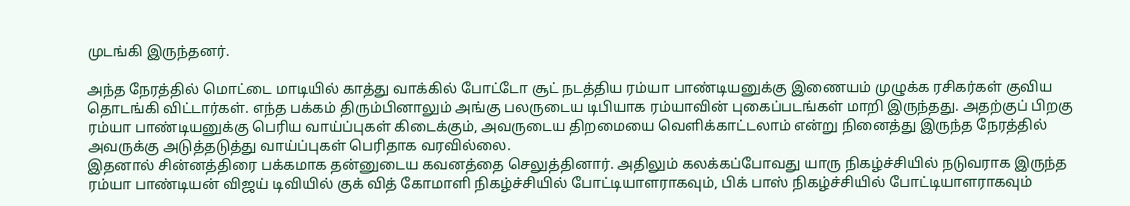முடங்கி இருந்தனர்.

அந்த நேரத்தில் மொட்டை மாடியில் காத்து வாக்கில் போட்டோ சூட் நடத்திய ரம்யா பாண்டியனுக்கு இணையம் முழுக்க ரசிகர்கள் குவிய தொடங்கி விட்டார்கள். எந்த பக்கம் திரும்பினாலும் அங்கு பலருடைய டிபியாக ரம்யாவின் புகைப்படங்கள் மாறி இருந்தது. அதற்குப் பிறகு ரம்யா பாண்டியனுக்கு பெரிய வாய்ப்புகள் கிடைக்கும், அவருடைய திறமையை வெளிக்காட்டலாம் என்று நினைத்து இருந்த நேரத்தில் அவருக்கு அடுத்தடுத்து வாய்ப்புகள் பெரிதாக வரவில்லை.
இதனால் சின்னத்திரை பக்கமாக தன்னுடைய கவனத்தை செலுத்தினார். அதிலும் கலக்கப்போவது யாரு நிகழ்ச்சியில் நடுவராக இருந்த ரம்யா பாண்டியன் விஜய் டிவியில் குக் வித் கோமாளி நிகழ்ச்சியில் போட்டியாளராகவும், பிக் பாஸ் நிகழ்ச்சியில் போட்டியாளராகவும்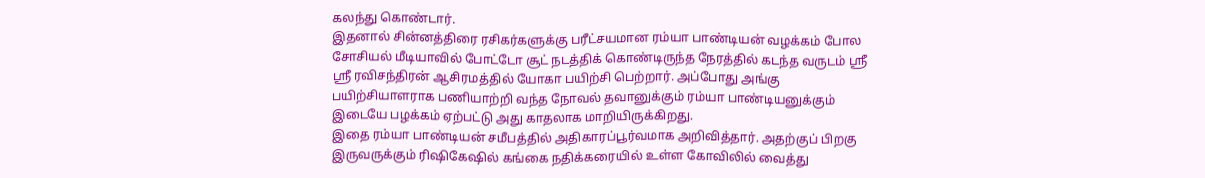கலந்து கொண்டார்.
இதனால் சின்னத்திரை ரசிகர்களுக்கு பரீட்சயமான ரம்யா பாண்டியன் வழக்கம் போல சோசியல் மீடியாவில் போட்டோ சூட் நடத்திக் கொண்டிருந்த நேரத்தில் கடந்த வருடம் ஸ்ரீ ஸ்ரீ ரவிசந்திரன் ஆசிரமத்தில் யோகா பயிற்சி பெற்றார். அப்போது அங்கு பயிற்சியாளராக பணியாற்றி வந்த நோவல் தவானுக்கும் ரம்யா பாண்டியனுக்கும் இடையே பழக்கம் ஏற்பட்டு அது காதலாக மாறியிருக்கிறது.
இதை ரம்யா பாண்டியன் சமீபத்தில் அதிகாரப்பூர்வமாக அறிவித்தார். அதற்குப் பிறகு இருவருக்கும் ரிஷிகேஷில் கங்கை நதிக்கரையில் உள்ள கோவிலில் வைத்து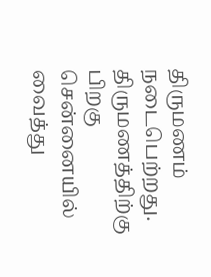திருமணம் நடைபெற்றது. திருமணத்திற்கு பிறகு சென்னையில் வைத்து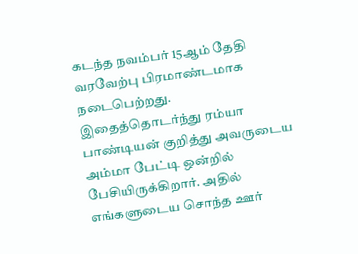கடந்த நவம்பர் 15ஆம் தேதி வரவேற்பு பிரமாண்டமாக நடைபெற்றது.
இதைத்தொடர்ந்து ரம்யா பாண்டியன் குறித்து அவருடைய அம்மா பேட்டி ஒன்றில் பேசியிருக்கிறார். அதில் எங்களுடைய சொந்த ஊர்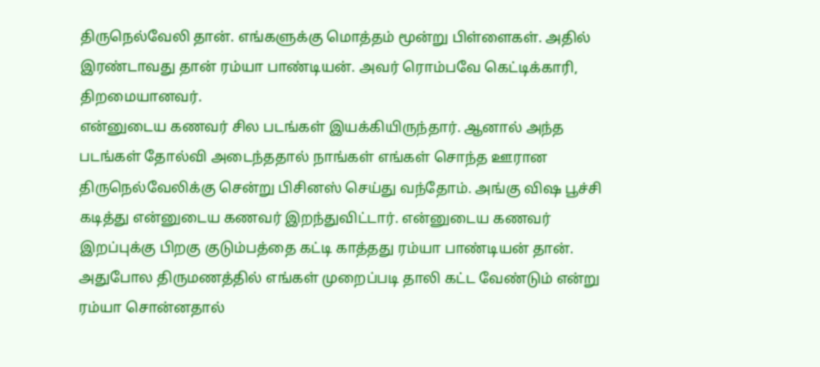திருநெல்வேலி தான். எங்களுக்கு மொத்தம் மூன்று பிள்ளைகள். அதில் இரண்டாவது தான் ரம்யா பாண்டியன். அவர் ரொம்பவே கெட்டிக்காரி, திறமையானவர்.
என்னுடைய கணவர் சில படங்கள் இயக்கியிருந்தார். ஆனால் அந்த படங்கள் தோல்வி அடைந்ததால் நாங்கள் எங்கள் சொந்த ஊரான திருநெல்வேலிக்கு சென்று பிசினஸ் செய்து வந்தோம். அங்கு விஷ பூச்சி கடித்து என்னுடைய கணவர் இறந்துவிட்டார். என்னுடைய கணவர் இறப்புக்கு பிறகு குடும்பத்தை கட்டி காத்தது ரம்யா பாண்டியன் தான்.
அதுபோல திருமணத்தில் எங்கள் முறைப்படி தாலி கட்ட வேண்டும் என்று ரம்யா சொன்னதால்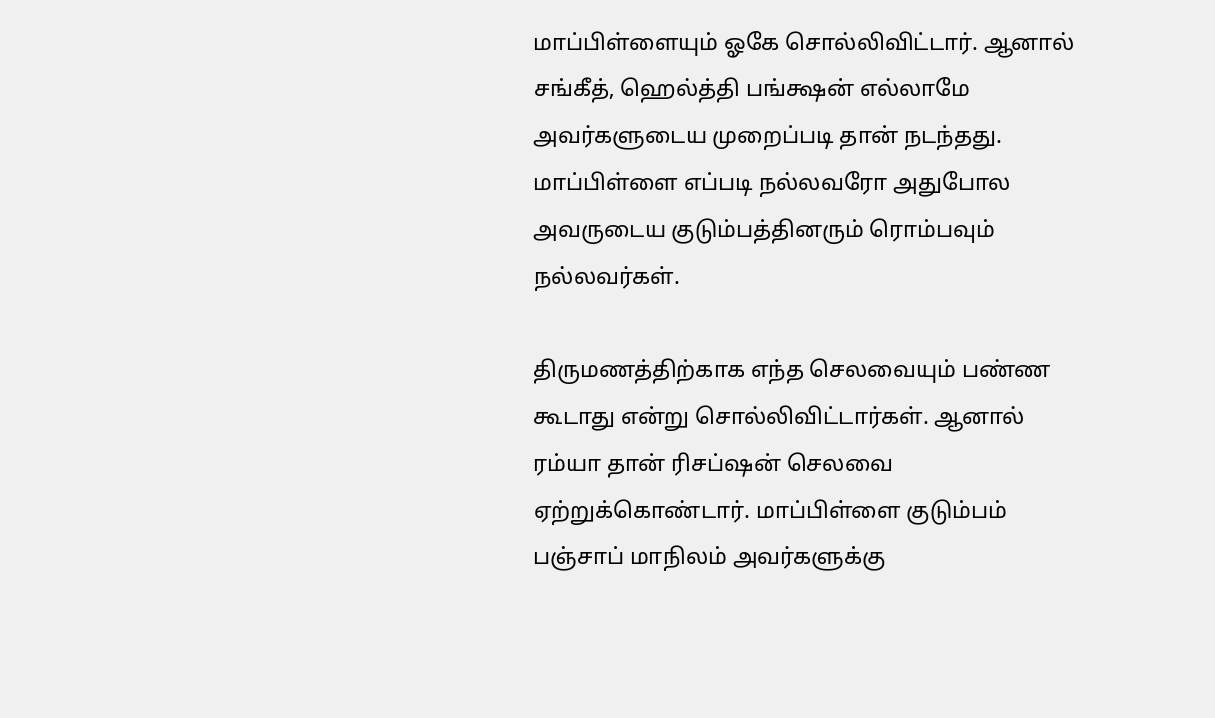மாப்பிள்ளையும் ஓகே சொல்லிவிட்டார். ஆனால் சங்கீத், ஹெல்த்தி பங்க்ஷன் எல்லாமே அவர்களுடைய முறைப்படி தான் நடந்தது. மாப்பிள்ளை எப்படி நல்லவரோ அதுபோல அவருடைய குடும்பத்தினரும் ரொம்பவும் நல்லவர்கள்.

திருமணத்திற்காக எந்த செலவையும் பண்ண கூடாது என்று சொல்லிவிட்டார்கள். ஆனால் ரம்யா தான் ரிசப்ஷன் செலவை ஏற்றுக்கொண்டார். மாப்பிள்ளை குடும்பம் பஞ்சாப் மாநிலம் அவர்களுக்கு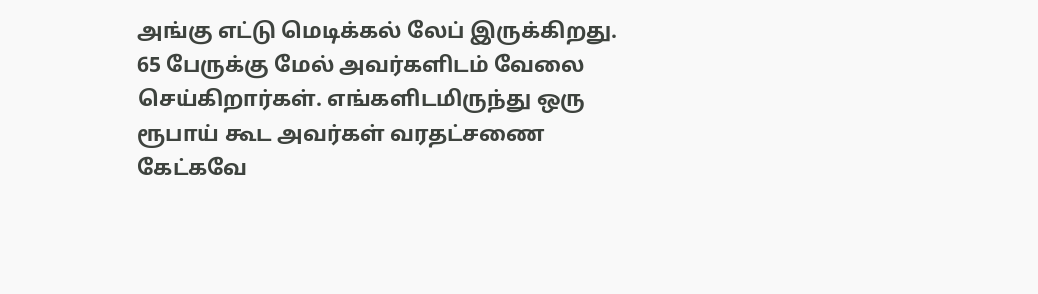அங்கு எட்டு மெடிக்கல் லேப் இருக்கிறது. 65 பேருக்கு மேல் அவர்களிடம் வேலை செய்கிறார்கள். எங்களிடமிருந்து ஒரு ரூபாய் கூட அவர்கள் வரதட்சணை கேட்கவே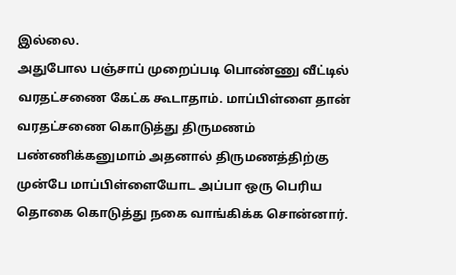இல்லை.
அதுபோல பஞ்சாப் முறைப்படி பொண்ணு வீட்டில் வரதட்சணை கேட்க கூடாதாம். மாப்பிள்ளை தான் வரதட்சணை கொடுத்து திருமணம் பண்ணிக்கனுமாம் அதனால் திருமணத்திற்கு முன்பே மாப்பிள்ளையோட அப்பா ஒரு பெரிய தொகை கொடுத்து நகை வாங்கிக்க சொன்னார்.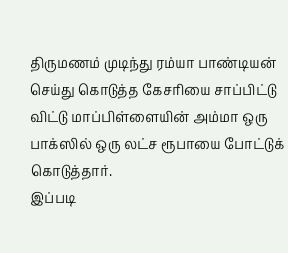திருமணம் முடிந்து ரம்யா பாண்டியன் செய்து கொடுத்த கேசரியை சாப்பிட்டு விட்டு மாப்பிள்ளையின் அம்மா ஒரு பாக்ஸில் ஒரு லட்ச ரூபாயை போட்டுக் கொடுத்தார்.
இப்படி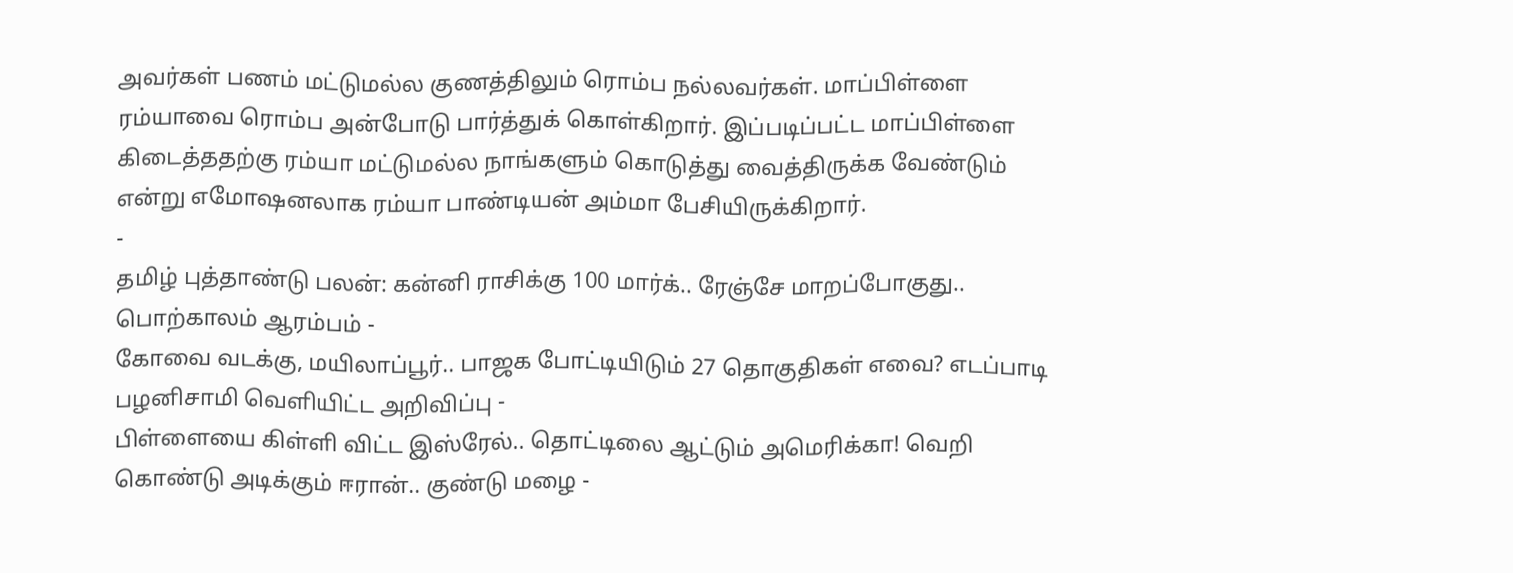அவர்கள் பணம் மட்டுமல்ல குணத்திலும் ரொம்ப நல்லவர்கள். மாப்பிள்ளை ரம்யாவை ரொம்ப அன்போடு பார்த்துக் கொள்கிறார். இப்படிப்பட்ட மாப்பிள்ளை கிடைத்ததற்கு ரம்யா மட்டுமல்ல நாங்களும் கொடுத்து வைத்திருக்க வேண்டும் என்று எமோஷனலாக ரம்யா பாண்டியன் அம்மா பேசியிருக்கிறார்.
-
தமிழ் புத்தாண்டு பலன்: கன்னி ராசிக்கு 100 மார்க்.. ரேஞ்சே மாறப்போகுது.. பொற்காலம் ஆரம்பம் -
கோவை வடக்கு, மயிலாப்பூர்.. பாஜக போட்டியிடும் 27 தொகுதிகள் எவை? எடப்பாடி பழனிசாமி வெளியிட்ட அறிவிப்பு -
பிள்ளையை கிள்ளி விட்ட இஸ்ரேல்.. தொட்டிலை ஆட்டும் அமெரிக்கா! வெறி கொண்டு அடிக்கும் ஈரான்.. குண்டு மழை -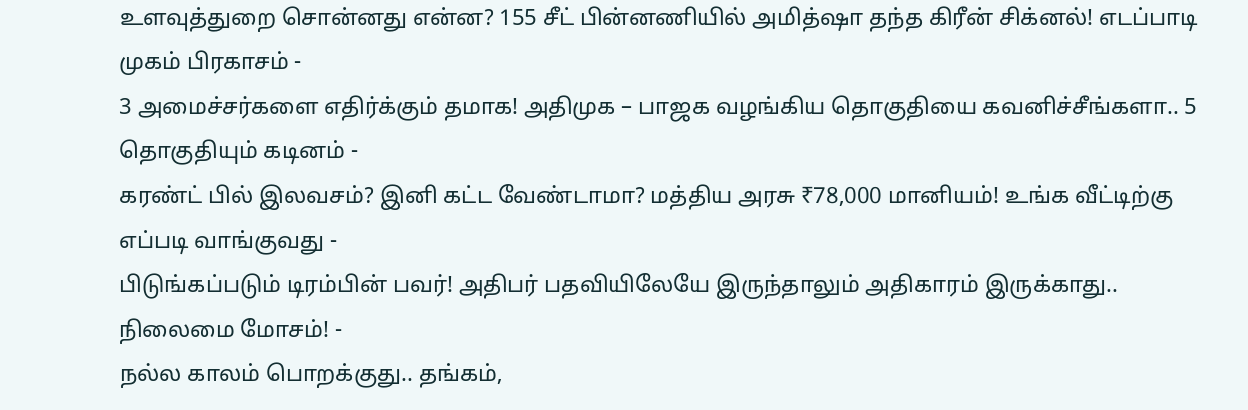உளவுத்துறை சொன்னது என்ன? 155 சீட் பின்னணியில் அமித்ஷா தந்த கிரீன் சிக்னல்! எடப்பாடி முகம் பிரகாசம் -
3 அமைச்சர்களை எதிர்க்கும் தமாக! அதிமுக – பாஜக வழங்கிய தொகுதியை கவனிச்சீங்களா.. 5 தொகுதியும் கடினம் -
கரண்ட் பில் இலவசம்? இனி கட்ட வேண்டாமா? மத்திய அரசு ₹78,000 மானியம்! உங்க வீட்டிற்கு எப்படி வாங்குவது -
பிடுங்கப்படும் டிரம்பின் பவர்! அதிபர் பதவியிலேயே இருந்தாலும் அதிகாரம் இருக்காது.. நிலைமை மோசம்! -
நல்ல காலம் பொறக்குது.. தங்கம்,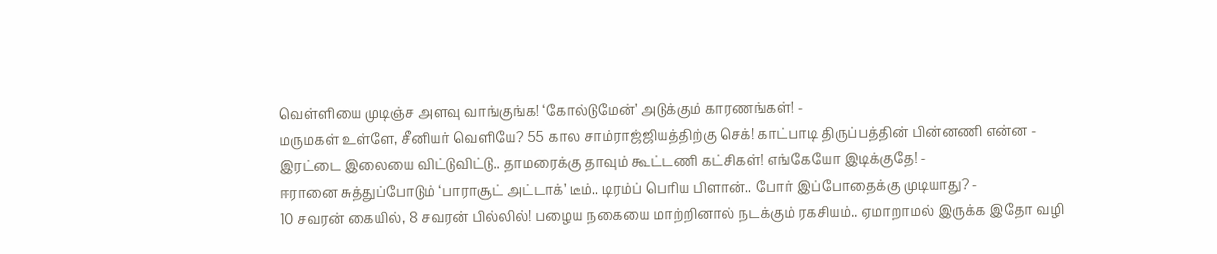வெள்ளியை முடிஞ்ச அளவு வாங்குங்க! ‘கோல்டுமேன்’ அடுக்கும் காரணங்கள்! -
மருமகள் உள்ளே, சீனியர் வெளியே? 55 கால சாம்ராஜ்ஜியத்திற்கு செக்! காட்பாடி திருப்பத்தின் பின்னணி என்ன -
இரட்டை இலையை விட்டுவிட்டு.. தாமரைக்கு தாவும் கூட்டணி கட்சிகள்! எங்கேயோ இடிக்குதே! -
ஈரானை சுத்துப்போடும் ‘பாராசூட் அட்டாக்’ டீம்.. டிரம்ப் பெரிய பிளான்.. போர் இப்போதைக்கு முடியாது? -
10 சவரன் கையில், 8 சவரன் பில்லில்! பழைய நகையை மாற்றினால் நடக்கும் ரகசியம்.. ஏமாறாமல் இருக்க இதோ வழி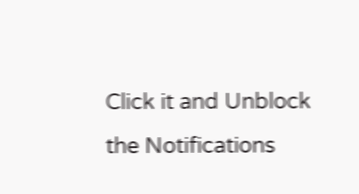Click it and Unblock the Notifications